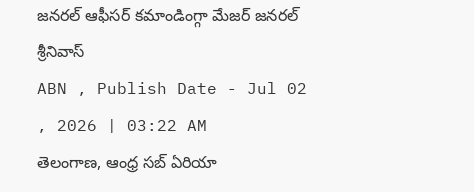జనరల్ ఆఫీసర్ కమాండింగ్గా మేజర్ జనరల్ శ్రీనివాస్
ABN , Publish Date - Jul 02 , 2026 | 03:22 AM
తెలంగాణ, ఆంధ్ర సబ్ ఏరియా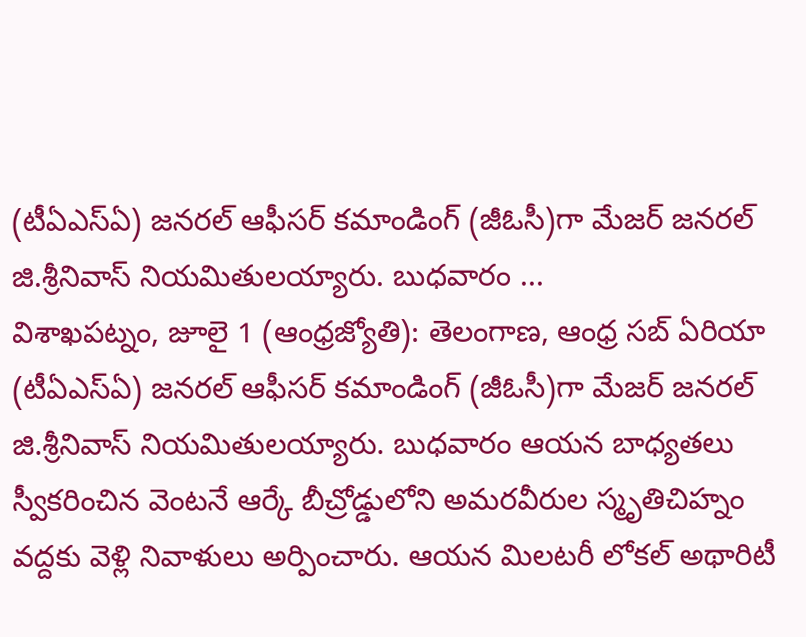(టీఏఎస్ఏ) జనరల్ ఆఫీసర్ కమాండింగ్ (జీఓసీ)గా మేజర్ జనరల్ జి.శ్రీనివాస్ నియమితులయ్యారు. బుధవారం ...
విశాఖపట్నం, జూలై 1 (ఆంధ్రజ్యోతి): తెలంగాణ, ఆంధ్ర సబ్ ఏరియా (టీఏఎస్ఏ) జనరల్ ఆఫీసర్ కమాండింగ్ (జీఓసీ)గా మేజర్ జనరల్ జి.శ్రీనివాస్ నియమితులయ్యారు. బుధవారం ఆయన బాధ్యతలు స్వీకరించిన వెంటనే ఆర్కే బీచ్రోడ్డులోని అమరవీరుల స్మృతిచిహ్నం వద్దకు వెళ్లి నివాళులు అర్పించారు. ఆయన మిలటరీ లోకల్ అథారిటీ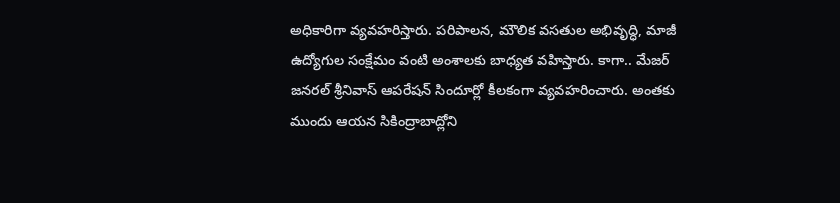అధికారిగా వ్యవహరిస్తారు. పరిపాలన, మౌలిక వసతుల అభివృద్ధి, మాజీ ఉద్యోగుల సంక్షేమం వంటి అంశాలకు బాధ్యత వహిస్తారు. కాగా.. మేజర్ జనరల్ శ్రీనివాస్ ఆపరేషన్ సిందూర్లో కీలకంగా వ్యవహరించారు. అంతకు ముందు ఆయన సికింద్రాబాద్లోని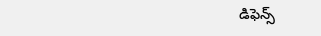డిఫెన్స్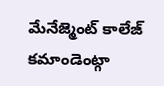మేనేజ్మెంట్ కాలేజ్ కమాండెంట్గా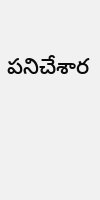పనిచేశార